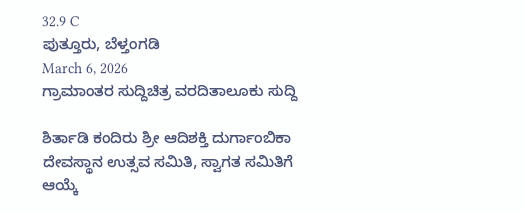32.9 C
ಪುತ್ತೂರು, ಬೆಳ್ತಂಗಡಿ
March 6, 2026
ಗ್ರಾಮಾಂತರ ಸುದ್ದಿಚಿತ್ರ ವರದಿತಾಲೂಕು ಸುದ್ದಿ

ಶಿರ್ತಾಡಿ ಕಂದಿರು ಶ್ರೀ ಆದಿಶಕ್ತಿ ದುರ್ಗಾಂಬಿಕಾ ದೇವಸ್ಥಾನ ಉತ್ಸವ ಸಮಿತಿ, ಸ್ವಾಗತ ಸಮಿತಿಗೆ ಆಯ್ಕೆ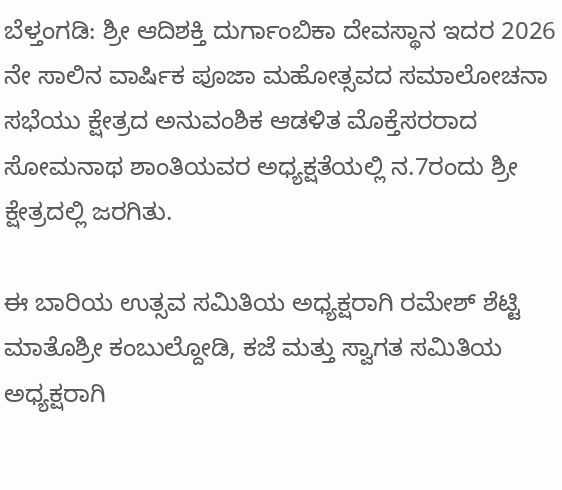ಬೆಳ್ತಂಗಡಿ: ಶ್ರೀ ಆದಿಶಕ್ತಿ ದುರ್ಗಾಂಬಿಕಾ ದೇವಸ್ಥಾನ ಇದರ 2026 ನೇ ಸಾಲಿನ ವಾರ್ಷಿಕ ಪೂಜಾ ಮಹೋತ್ಸವದ ಸಮಾಲೋಚನಾ ಸಭೆಯು ಕ್ಷೇತ್ರದ ಅನುವಂಶಿಕ ಆಡಳಿತ ಮೊಕ್ತೆಸರರಾದ ಸೋಮನಾಥ ಶಾಂತಿಯವರ ಅಧ್ಯಕ್ಷತೆಯಲ್ಲಿ ನ.7ರಂದು ಶ್ರೀ ಕ್ಷೇತ್ರದಲ್ಲಿ ಜರಗಿತು.

ಈ ಬಾರಿಯ ಉತ್ಸವ ಸಮಿತಿಯ ಅಧ್ಯಕ್ಷರಾಗಿ ರಮೇಶ್ ಶೆಟ್ಟಿ ಮಾತೊಶ್ರೀ ಕಂಬುಲ್ದೋಡಿ, ಕಜೆ ಮತ್ತು ಸ್ವಾಗತ ಸಮಿತಿಯ ಅಧ್ಯಕ್ಷರಾಗಿ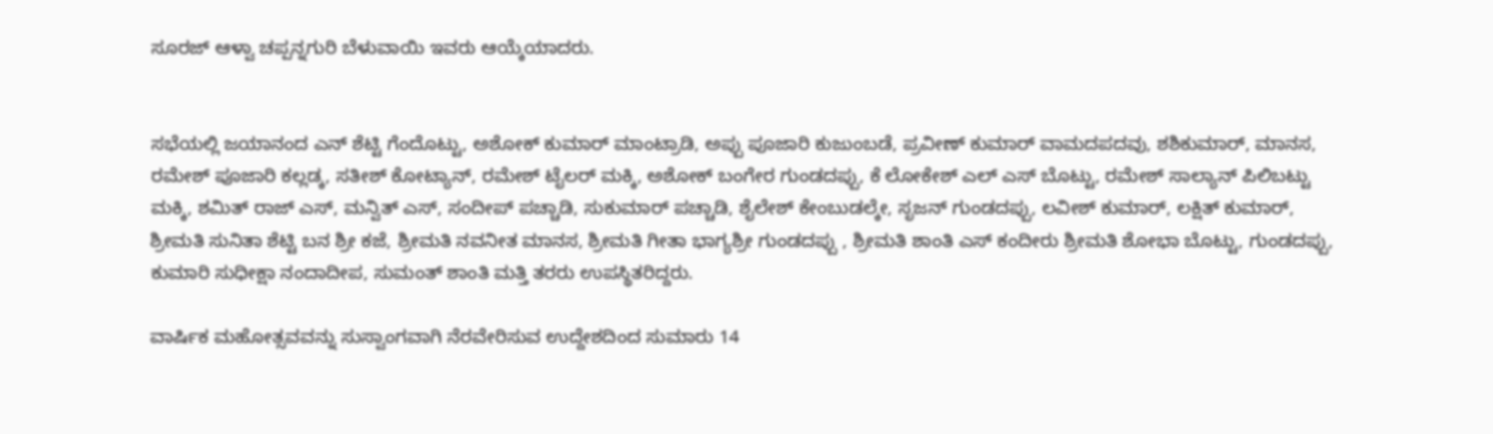ಸೂರಜ್ ಆಳ್ವಾ ಚಪ್ಪನ್ನಗುರಿ ಬೆಳುವಾಯಿ ಇವರು ಆಯ್ಕೆಯಾದರು.


ಸಭೆಯಲ್ಲಿ ಜಯಾನಂದ ಎನ್ ಶೆಟ್ಟಿ ಗೆಂದೊಟ್ಟು, ಅಶೋಕ್ ಕುಮಾರ್ ಮಾಂಟ್ರಾಡಿ, ಅಪ್ಪು ಪೂಜಾರಿ ಕುಜುಂಬಡೆ, ಪ್ರವೀಣ್ ಕುಮಾರ್ ವಾಮದಪದವು, ಶಶಿಕುಮಾರ್, ಮಾನಸ, ರಮೇಶ್ ಪೂಜಾರಿ ಕಲ್ಲಡ್ಕ, ಸತೀಶ್ ಕೋಟ್ಯಾನ್, ರಮೇಶ್ ಟೈಲರ್ ಮಕ್ಕಿ, ಅಶೋಕ್ ಬಂಗೇರ ಗುಂಡದಪ್ಪು, ಕೆ ಲೋಕೇಶ್ ಎಲ್ ಎಸ್ ಬೊಟ್ಟು, ರಮೇಶ್ ಸಾಲ್ಯಾನ್ ಪಿಲಿಬಟ್ಟು ಮಕ್ಕಿ, ಶಮಿತ್ ರಾಜ್ ಎಸ್, ಮನ್ವಿತ್ ಎಸ್, ಸಂದೀಪ್ ಪಚ್ಚಾಡಿ, ಸುಕುಮಾರ್ ಪಚ್ಚಾಡಿ, ಶೈಲೇಶ್ ಕೇಂಬುಡಲ್ಕೇ, ಸೃಜನ್ ಗುಂಡದಪ್ಪು, ಲವೀಶ್ ಕುಮಾರ್, ಲಕ್ಷಿತ್ ಕುಮಾರ್, ಶ್ರೀಮತಿ ಸುನಿತಾ ಶೆಟ್ಟಿ ಬನ ಶ್ರೀ ಕಜೆ, ಶ್ರೀಮತಿ ನವನೀತ ಮಾನಸ, ಶ್ರೀಮತಿ ಗೀತಾ ಭಾಗ್ಯಶ್ರೀ ಗುಂಡದಪ್ಪು , ಶ್ರೀಮತಿ ಶಾಂತಿ ಎಸ್ ಕಂದೀರು ಶ್ರೀಮತಿ ಶೋಭಾ ಬೊಟ್ಟು, ಗುಂಡದಪ್ಪು, ಕುಮಾರಿ ಸುಧೀಕ್ಷಾ ನಂದಾದೀಪ, ಸುಮಂತ್ ಶಾಂತಿ ಮತ್ತಿ ತರರು ಉಪಸ್ಥಿತರಿದ್ದರು.

ವಾರ್ಷಿಕ ಮಹೋತ್ಸವವನ್ನು ಸುಸ್ವಾಂಗವಾಗಿ ನೆರವೇರಿಸುವ ಉದ್ದೇಶದಿಂದ ಸುಮಾರು 14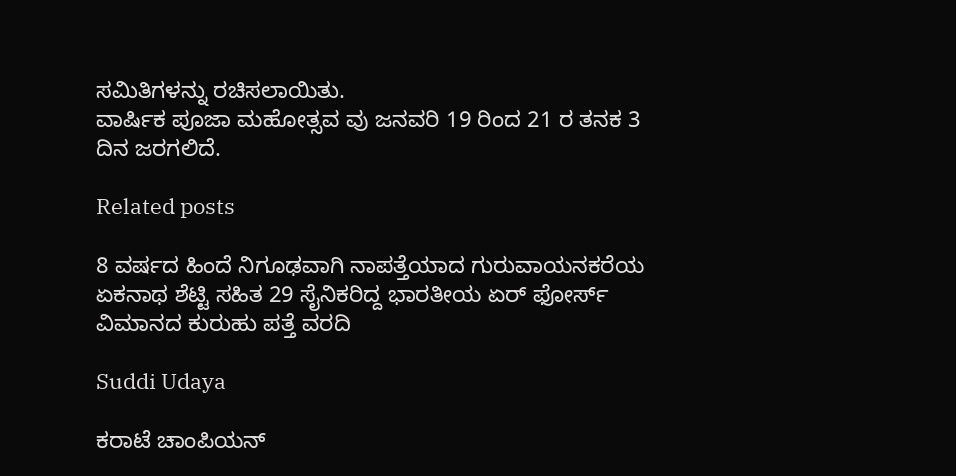ಸಮಿತಿಗಳನ್ನು ರಚಿಸಲಾಯಿತು.
ವಾರ್ಷಿಕ ಪೂಜಾ ಮಹೋತ್ಸವ ವು ಜನವರಿ 19 ರಿಂದ 21 ರ ತನಕ 3 ದಿನ ಜರಗಲಿದೆ.

Related posts

8 ವರ್ಷದ ಹಿಂದೆ ನಿಗೂಢವಾಗಿ ನಾಪತ್ತೆಯಾದ ಗುರುವಾಯನಕರೆಯ ಏಕನಾಥ ಶೆಟ್ಟಿ ಸಹಿತ 29 ಸೈನಿಕರಿದ್ದ ಭಾರತೀಯ ಏರ್ ಫೋರ್ಸ್ ವಿಮಾನದ ಕುರುಹು ಪತ್ತೆ ವರದಿ

Suddi Udaya

ಕರಾಟೆ ಚಾಂಪಿಯನ್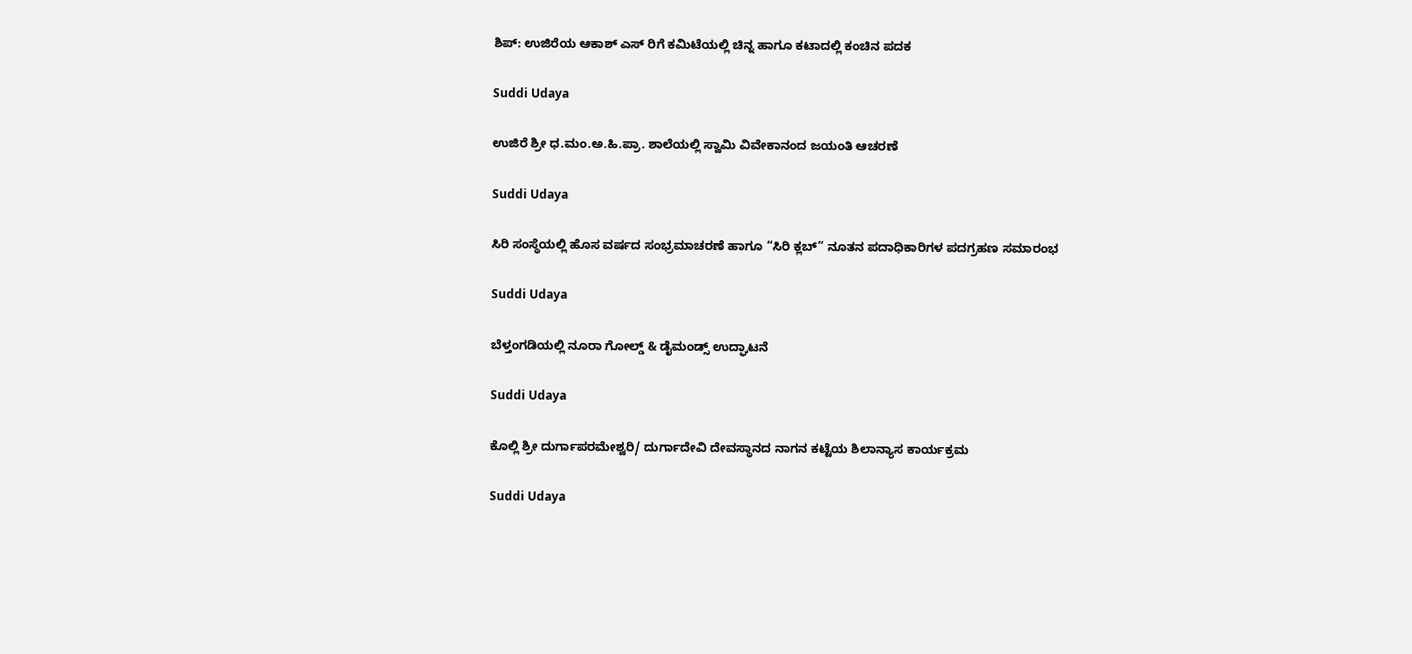ಶಿಪ್: ಉಜಿರೆಯ ಆಕಾಶ್ ಎಸ್ ರಿಗೆ ಕಮಿಟೆಯಲ್ಲಿ ಚಿನ್ನ ಹಾಗೂ ಕಟಾದಲ್ಲಿ ಕಂಚಿನ ಪದಕ

Suddi Udaya

ಉಜಿರೆ ಶ್ರೀ ಧ.ಮಂ.ಅ.ಹಿ.ಪ್ರಾ. ಶಾಲೆಯಲ್ಲಿ ಸ್ವಾಮಿ ವಿವೇಕಾನಂದ ಜಯಂತಿ ಆಚರಣೆ

Suddi Udaya

ಸಿರಿ ಸಂಸ್ಥೆಯಲ್ಲಿ ಹೊಸ ವರ್ಷದ ಸಂಭ್ರಮಾಚರಣೆ ಹಾಗೂ “ಸಿರಿ ಕ್ಲಬ್” ನೂತನ ಪದಾಧಿಕಾರಿಗಳ ಪದಗ್ರಹಣ ಸಮಾರಂಭ

Suddi Udaya

ಬೆಳ್ತಂಗಡಿಯಲ್ಲಿ ನೂರಾ ಗೋಲ್ಡ್ & ಡೈಮಂಡ್ಸ್ ಉದ್ಘಾಟನೆ

Suddi Udaya

ಕೊಲ್ಲಿ ಶ್ರೀ ದುರ್ಗಾಪರಮೇಶ್ವರಿ/ ದುರ್ಗಾದೇವಿ ದೇವಸ್ಥಾನದ ನಾಗನ ಕಟ್ಟೆಯ ಶಿಲಾನ್ಯಾಸ ಕಾರ್ಯಕ್ರಮ

Suddi Udaya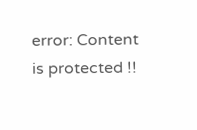error: Content is protected !!